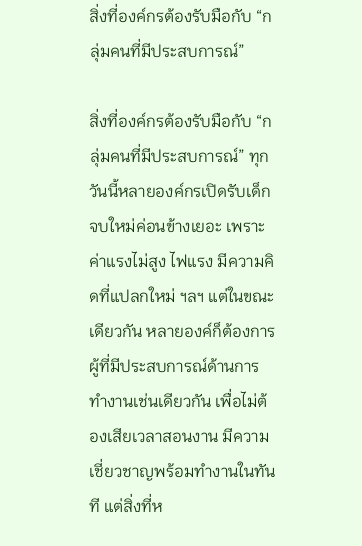สิ่งที่องค์กรต้องรับมือกับ “กลุ่มคนที่มีประสบการณ์”

สิ่งที่องค์กรต้องรับมือกับ “กลุ่มคนที่มีประสบการณ์” ทุกวันนี้หลายองค์กรเปิดรับเด็กจบใหม่ค่อนข้างเยอะ เพราะค่าแรงไม่สูง ไฟแรง มีความคิดที่แปลกใหม่ ฯลฯ แต่ในขณะเดียวกัน หลายองค์ก็ต้องการผู้ที่มีประสบการณ์ด้านการทำงานเช่นเดียวกัน เพื่อไม่ต้องเสียเวลาสอนงาน มีความเชี่ยวชาญพร้อมทำงานในทันที แต่สิ่งที่ห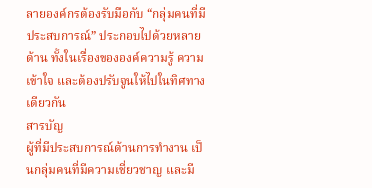ลายองค์กรต้องรับมือกับ “กลุ่มคนที่มีประสบการณ์” ประกอบไปด้วยหลายด้าน ทั้งในเรื่องขององค์ความรู้ ความเข้าใจ และต้องปรับจูนให้ไปในทิศทางเดียวกัน
สารบัญ
ผู้ที่มีประสบการณ์ด้านการทำงาน เป็นกลุ่มคนที่มีความเชี่ยวชาญ และมี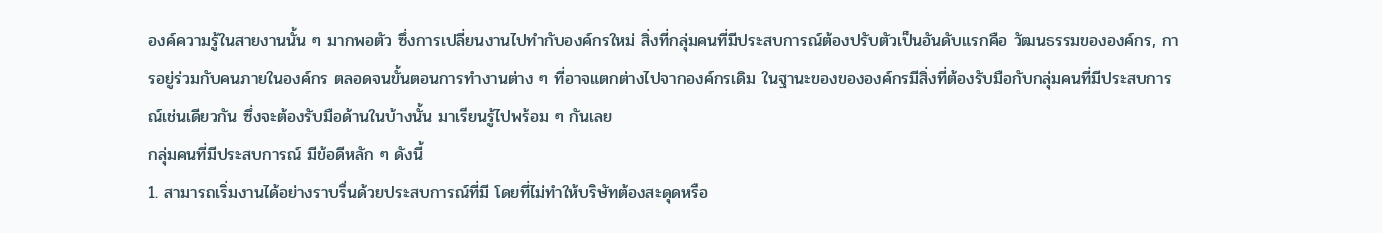องค์ความรู้ในสายงานนั้น ๆ มากพอตัว ซึ่งการเปลี่ยนงานไปทำกับองค์กรใหม่ สิ่งที่กลุ่มคนที่มีประสบการณ์ต้องปรับตัวเป็นอันดับแรกคือ วัฒนธรรมขององค์กร, การอยู่ร่วมกับคนภายในองค์กร ตลอดจนขั้นตอนการทำงานต่าง ๆ ที่อาจแตกต่างไปจากองค์กรเดิม ในฐานะของขององค์กรมีสิ่งที่ต้องรับมือกับกลุ่มคนที่มีประสบการณ์เช่นเดียวกัน ซึ่งจะต้องรับมือด้านในบ้างนั้น มาเรียนรู้ไปพร้อม ๆ กันเลย
กลุ่มคนที่มีประสบการณ์ มีข้อดีหลัก ๆ ดังนี้
1. สามารถเริ่มงานได้อย่างราบรื่นด้วยประสบการณ์ที่มี โดยที่ไม่ทำให้บริษัทต้องสะดุดหรือ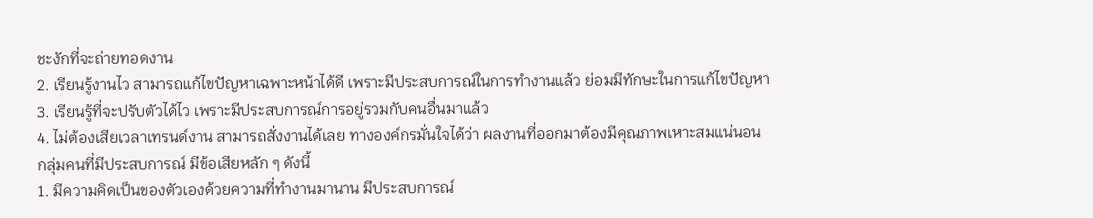ชะงักที่จะถ่ายทอดงาน
2. เรียนรู้งานไว สามารถแก้ไขปัญหาเฉพาะหน้าได้ดี เพราะมีประสบการณ์ในการทำงานแล้ว ย่อมมีทักษะในการแก้ไขปัญหา
3. เรียนรู้ที่จะปรับตัวได้ไว เพราะมีประสบการณ์การอยู่รวมกับคนอื่นมาแล้ว
4. ไม่ต้องเสียเวลาเทรนด์งาน สามารถสั่งงานได้เลย ทางองค์กรมั่นใจได้ว่า ผลงานที่ออกมาต้องมีคุณภาพเหาะสมแน่นอน
กลุ่มคนที่มีประสบการณ์ มีข้อเสียหลัก ๆ ดังนี้
1. มีความคิดเป็นของตัวเองด้วยความที่ทำงานมานาน มีประสบการณ์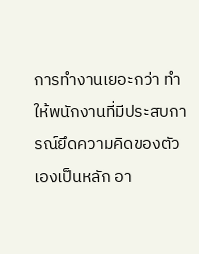การทำงานเยอะกว่า ทำให้พนักงานที่มีประสบการณ์ยึดความคิดของตัวเองเป็นหลัก อา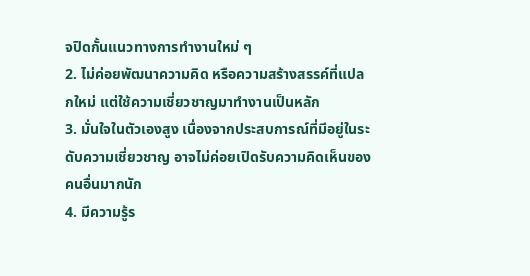จปิดกั้นแนวทางการทำงานใหม่ ๆ
2. ไม่ค่อยพัฒนาความคิด หรือความสร้างสรรค์ที่แปลกใหม่ แต่ใช้ความเชี่ยวชาญมาทำงานเป็นหลัก
3. มั่นใจในตัวเองสูง เนื่องจากประสบการณ์ที่มีอยู่ในระดับความเชี่ยวชาญ อาจไม่ค่อยเปิดรับความคิดเห็นของคนอื่นมากนัก
4. มีความรู้ร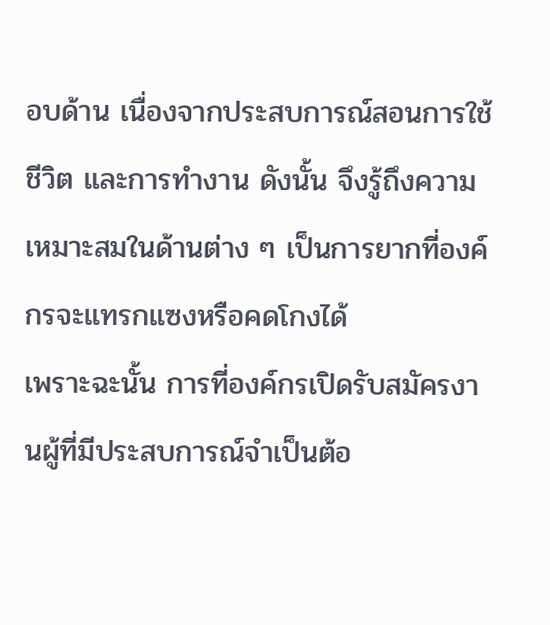อบด้าน เนื่องจากประสบการณ์สอนการใช้ชีวิต และการทำงาน ดังนั้น จึงรู้ถึงความเหมาะสมในด้านต่าง ๆ เป็นการยากที่องค์กรจะแทรกแซงหรือคดโกงได้
เพราะฉะนั้น การที่องค์กรเปิดรับสมัครงานผู้ที่มีประสบการณ์จำเป็นต้อ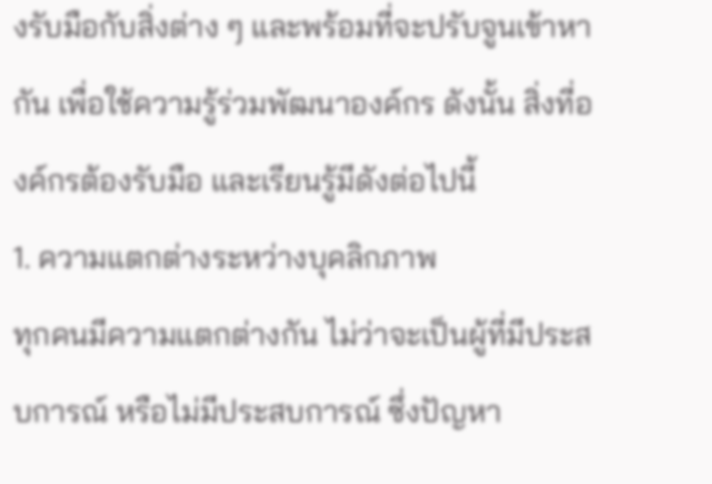งรับมือกับสิ่งต่าง ๆ และพร้อมที่จะปรับจูนเข้าหากัน เพื่อใช้ความรู้ร่วมพัฒนาองค์กร ดังนั้น สิ่งที่องค์กรต้องรับมือ และเรียนรู้มีดังต่อไปนี้
1. ความแตกต่างระหว่างบุคลิกภาพ
ทุกคนมีความแตกต่างกัน ไม่ว่าจะเป็นผู้ที่มีประสบการณ์ หรือไม่มีประสบการณ์ ซึ่งปัญหา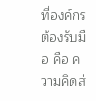ที่องค์กรต้องรับมือ คือ ความคิดส่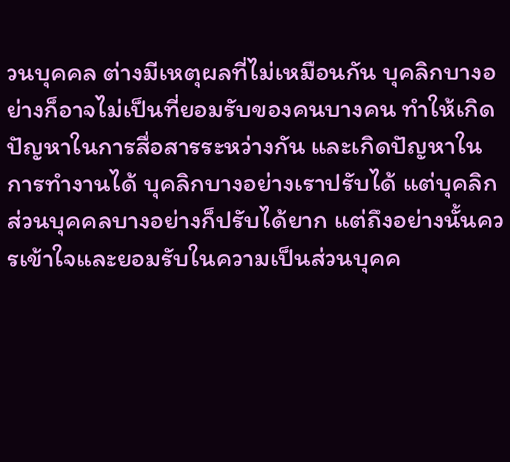วนบุคคล ต่างมีเหตุผลที่ไม่เหมือนกัน บุคลิกบางอย่างก็อาจไม่เป็นที่ยอมรับของคนบางคน ทำให้เกิดปัญหาในการสื่อสารระหว่างกัน และเกิดปัญหาในการทำงานได้ บุคลิกบางอย่างเราปรับได้ แต่บุคลิกส่วนบุคคลบางอย่างก็ปรับได้ยาก แต่ถึงอย่างนั้นควรเข้าใจและยอมรับในความเป็นส่วนบุคค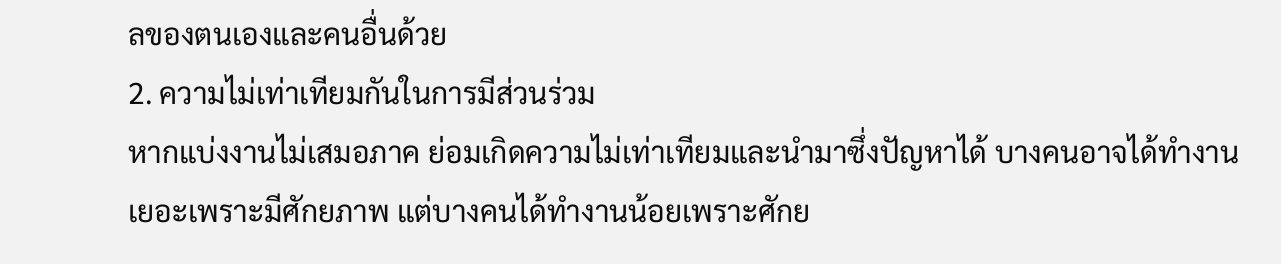ลของตนเองและคนอื่นด้วย
2. ความไม่เท่าเทียมกันในการมีส่วนร่วม
หากแบ่งงานไม่เสมอภาค ย่อมเกิดความไม่เท่าเทียมและนำมาซึ่งปัญหาได้ บางคนอาจได้ทำงานเยอะเพราะมีศักยภาพ แต่บางคนได้ทำงานน้อยเพราะศักย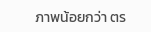ภาพน้อยกว่า ตร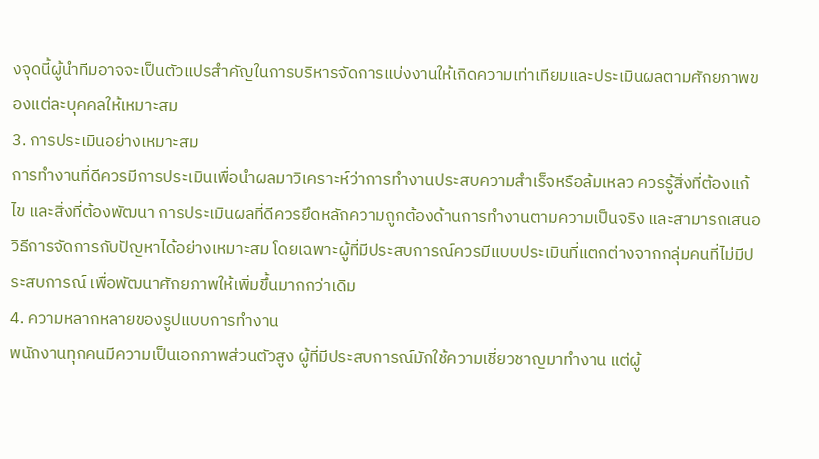งจุดนี้ผู้นำทีมอาจจะเป็นตัวแปรสำคัญในการบริหารจัดการแบ่งงานให้เกิดความเท่าเทียมและประเมินผลตามศักยภาพของแต่ละบุคคลให้เหมาะสม
3. การประเมินอย่างเหมาะสม
การทำงานที่ดีควรมีการประเมินเพื่อนำผลมาวิเคราะห์ว่าการทำงานประสบความสำเร็จหรือล้มเหลว ควรรู้สิ่งที่ต้องแก้ไข และสิ่งที่ต้องพัฒนา การประเมินผลที่ดีควรยึดหลักความถูกต้องด้านการทำงานตามความเป็นจริง และสามารถเสนอวิธีการจัดการกับปัญหาได้อย่างเหมาะสม โดยเฉพาะผู้ที่มีประสบการณ์ควรมีแบบประเมินที่แตกต่างจากกลุ่มคนที่ไม่มีประสบการณ์ เพื่อพัฒนาศักยภาพให้เพิ่มขึ้นมากกว่าเดิม
4. ความหลากหลายของรูปแบบการทำงาน
พนักงานทุกคนมีความเป็นเอกภาพส่วนตัวสูง ผู้ที่มีประสบการณ์มักใช้ความเชี่ยวชาญมาทำงาน แต่ผู้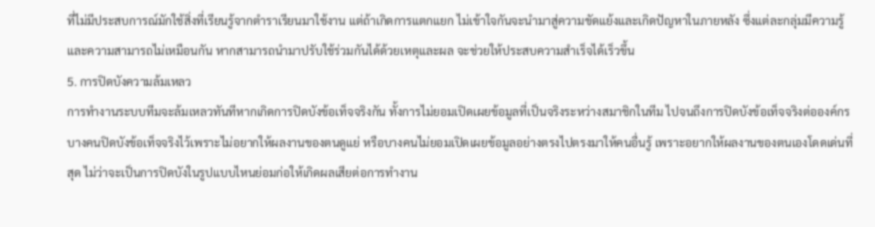ที่ไม่มีประสบการณ์มักใช้สิ่งที่เรียนรู้จากตำราเรียนมาใช้งาน แต่ถ้าเกิดการแตกแยก ไม่เข้าใจกันจะนำมาสู่ความขัดแย้งและเกิดปัญหาในภายหลัง ซึ่งแต่ละกลุ่มมีความรู้และความสามารถไม่เหมือนกัน หากสามารถนำมาปรับใช้ร่วมกันได้ด้วยเหตุและผล จะช่วยให้ประสบความสำเร็จได้เร็วขึ้น
5. การปิดบังความล้มเหลว
การทำงานระบบทีมจะล้มเหลวทันทีหากเกิดการปิดบังข้อเท็จจริงกัน ทั้งการไม่ยอมเปิดเผยข้อมูลที่เป็นจริงระหว่างสมาชิกในทีม ไปจนถึงการปิดบังข้อเท็จจริงต่อองค์กร บางคนปิดบังข้อเท็จจริงไว้เพราะไม่อยากให้ผลงานของตนดูแย่ หรือบางคนไม่ยอมเปิดเผยข้อมูลอย่างตรงไปตรงมาให้คนอื่นรู้ เพราะอยากให้ผลงานของตนเองโดดเด่นที่สุด ไม่ว่าจะเป็นการปิดบังในรูปแบบไหนย่อมก่อให้เกิดผลเสียต่อการทำงาน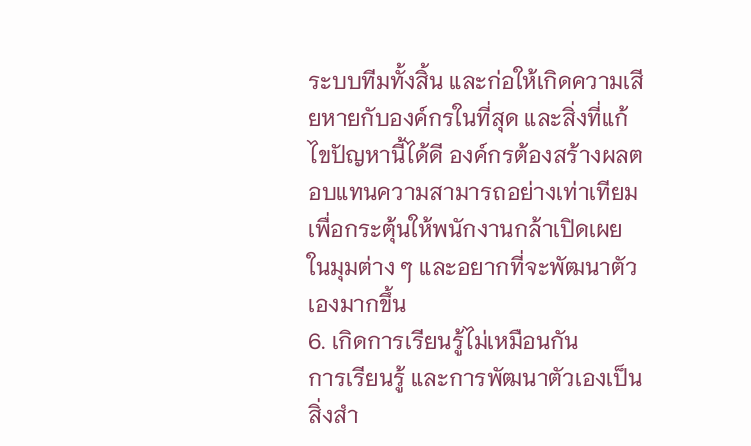ระบบทีมทั้งสิ้น และก่อให้เกิดความเสียหายกับองค์กรในที่สุด และสิ่งที่แก้ไขปัญหานี้ได้ดี องค์กรต้องสร้างผลตอบแทนความสามารถอย่างเท่าเทียม เพื่อกระตุ้นให้พนักงานกล้าเปิดเผยในมุมต่าง ๆ และอยากที่จะพัฒนาตัวเองมากขึ้น
6. เกิดการเรียนรู้ไม่เหมือนกัน
การเรียนรู้ และการพัฒนาตัวเองเป็นสิ่งสำ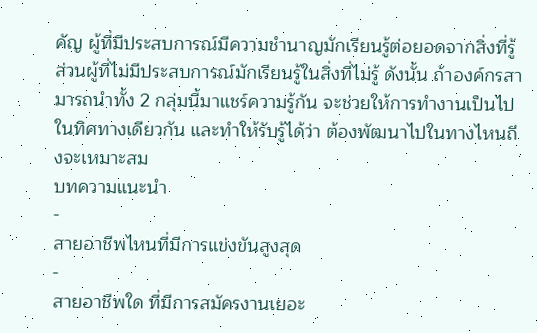คัญ ผู้ที่มีประสบการณ์มีความชำนาญมักเรียนรู้ต่อยอดจากสิ่งที่รู้ ส่วนผู้ที่ไม่มีประสบการณ์มักเรียนรู้ในสิ่งที่ไม่รู้ ดังนั้น ถ้าองค์กรสามารถนำทั้ง 2 กลุ่มนี้มาแชร์ความรู้กัน จะช่วยให้การทำงานเป็นไปในทิศทางเดียวกัน และทำให้รับรู้ได้ว่า ต้องพัฒนาไปในทางไหนถึงจะเหมาะสม
บทความแนะนำ
-
สายอาชีพไหนที่มีการแข่งขันสูงสุด
-
สายอาชีพใด ที่มีการสมัครงานเยอะ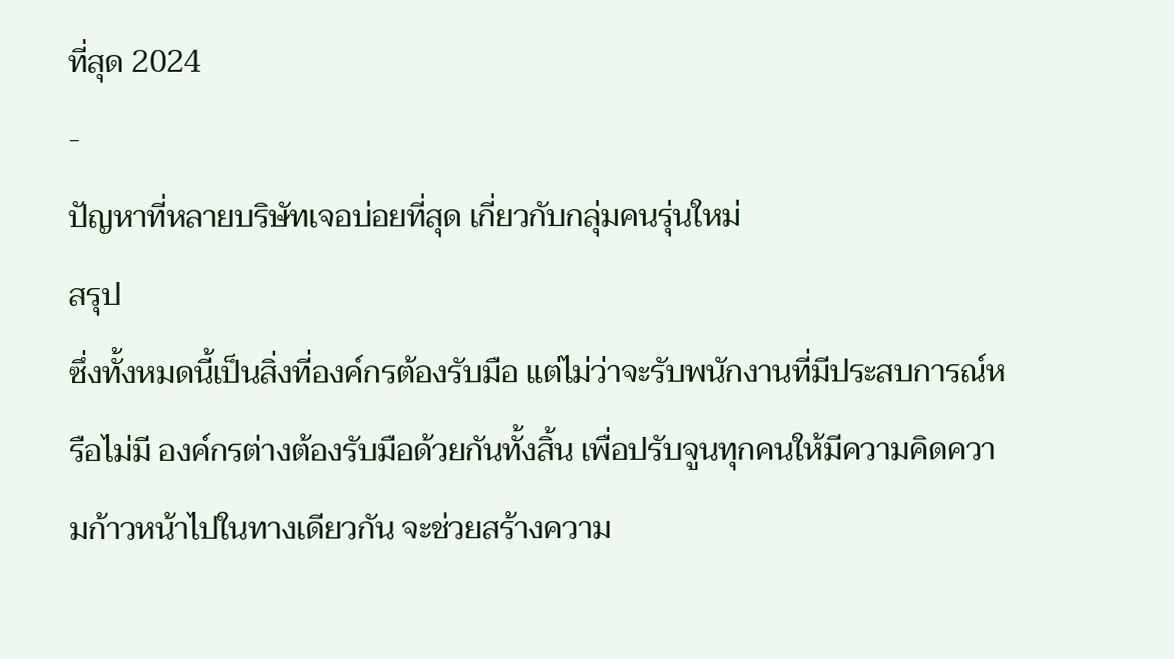ที่สุด 2024
-
ปัญหาที่หลายบริษัทเจอบ่อยที่สุด เกี่ยวกับกลุ่มคนรุ่นใหม่
สรุป
ซึ่งทั้งหมดนี้เป็นสิ่งที่องค์กรต้องรับมือ แต่ไม่ว่าจะรับพนักงานที่มีประสบการณ์หรือไม่มี องค์กรต่างต้องรับมือด้วยกันทั้งสิ้น เพื่อปรับจูนทุกคนให้มีความคิดความก้าวหน้าไปในทางเดียวกัน จะช่วยสร้างความ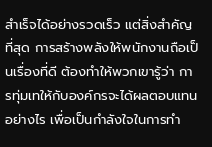สำเร็จได้อย่างรวดเร็ว แต่สิ่งสำคัญที่สุด การสร้างพลังให้พนักงานถือเป็นเรื่องที่ดี ต้องทำให้พวกเขารู้ว่า การทุ่มเทให้กับองค์กรจะได้ผลตอบแทนอย่างไร เพื่อเป็นกำลังใจในการทำ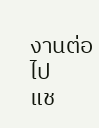งานต่อไป
แช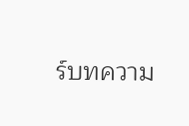ร์บทความ